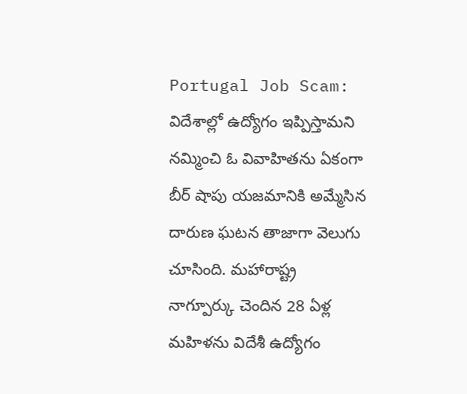Portugal Job Scam: విదేశాల్లో ఉద్యోగం ఇప్పిస్తామని నమ్మించి ఓ వివాహితను ఏకంగా బీర్ షాపు యజమానికి అమ్మేసిన దారుణ ఘటన తాజాగా వెలుగు చూసింది. మహారాష్ట్ర నాగ్పూర్కు చెందిన 28 ఏళ్ల మహిళను విదేశీ ఉద్యోగం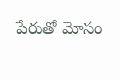పేరుతో మోసం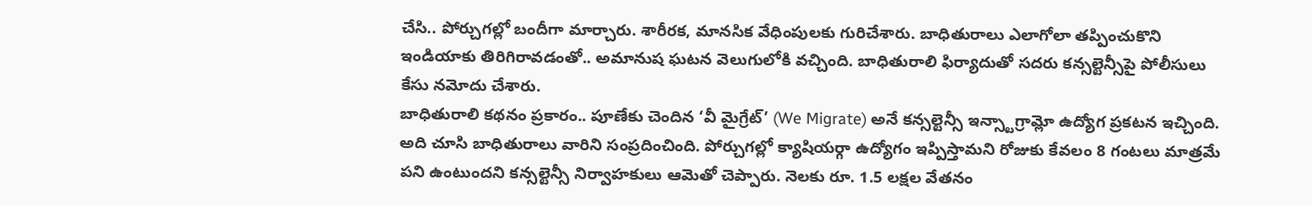చేసి.. పోర్చుగల్లో బందీగా మార్చారు. శారీరక, మానసిక వేధింపులకు గురిచేశారు. బాధితురాలు ఎలాగోలా తప్పించుకొని ఇండియాకు తిరిగిరావడంతో.. అమానుష ఘటన వెలుగులోకి వచ్చింది. బాధితురాలి ఫిర్యాదుతో సదరు కన్సల్టెన్సీపై పోలీసులు కేసు నమోదు చేశారు.
బాధితురాలి కథనం ప్రకారం.. పూణేకు చెందిన ‘వీ మైగ్రేట్’ (We Migrate) అనే కన్సల్టెన్సీ ఇన్స్టాగ్రామ్లో ఉద్యోగ ప్రకటన ఇచ్చింది. అది చూసి బాధితురాలు వారిని సంప్రదించింది. పోర్చుగల్లో క్యాషియర్గా ఉద్యోగం ఇప్పిస్తామని రోజుకు కేవలం 8 గంటలు మాత్రమే పని ఉంటుందని కన్సల్టెన్సీ నిర్వాహకులు ఆమెతో చెప్పారు. నెలకు రూ. 1.5 లక్షల వేతనం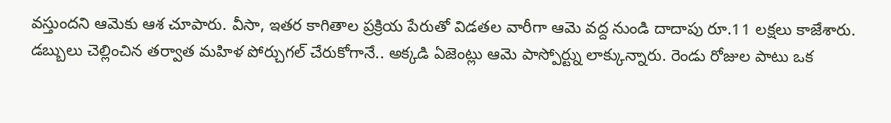వస్తుందని ఆమెకు ఆశ చూపారు. వీసా, ఇతర కాగితాల ప్రక్రియ పేరుతో విడతల వారీగా ఆమె వద్ద నుండి దాదాపు రూ.11 లక్షలు కాజేశారు.
డబ్బులు చెల్లించిన తర్వాత మహిళ పోర్చుగల్ చేరుకోగానే.. అక్కడి ఏజెంట్లు ఆమె పాస్పోర్ట్ను లాక్కున్నారు. రెండు రోజుల పాటు ఒక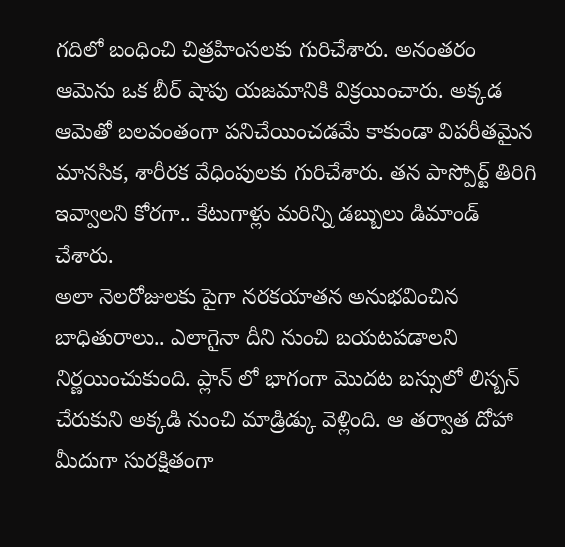గదిలో బంధించి చిత్రహింసలకు గురిచేశారు. అనంతరం ఆమెను ఒక బీర్ షాపు యజమానికి విక్రయించారు. అక్కడ ఆమెతో బలవంతంగా పనిచేయించడమే కాకుండా విపరీతమైన మానసిక, శారీరక వేధింపులకు గురిచేశారు. తన పాస్పోర్ట్ తిరిగి ఇవ్వాలని కోరగా.. కేటుగాళ్లు మరిన్ని డబ్బులు డిమాండ్ చేశారు.
అలా నెలరోజులకు పైగా నరకయాతన అనుభవించిన బాధితురాలు.. ఎలాగైనా దీని నుంచి బయటపడాలని నిర్ణయించుకుంది. ప్లాన్ లో భాగంగా మొదట బస్సులో లిస్బన్ చేరుకుని అక్కడి నుంచి మాడ్రిడ్కు వెళ్లింది. ఆ తర్వాత దోహా మీదుగా సురక్షితంగా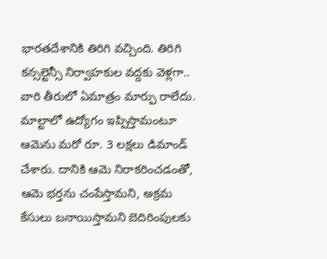భారతదేశానికి తిరిగి వచ్చింది. తిరిగి కన్సల్టెన్సీ నిర్వాహకుల వద్దకు వెళ్లగా.. వారి తీరులో ఏమాత్రం మార్పు రాలేదు. మాల్టాలో ఉద్యోగం ఇప్పిస్తామంటూ ఆమెను మరో రూ. 3 లక్షలు డిమాండ్ చేశారు. దానికి ఆమె నిరాకరించడంతో, ఆమె భర్తను చంపేస్తామని, అక్రమ కేసులు బనాయిస్తామని బెదిరింపులకు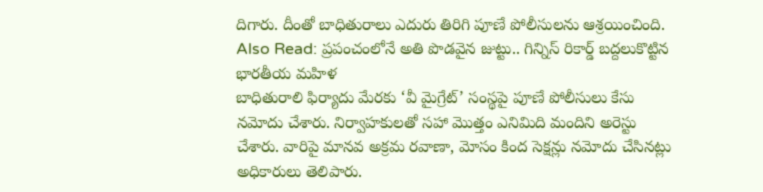దిగారు. దీంతో బాధితురాలు ఎదురు తిరిగి పూణే పోలీసులను ఆశ్రయించింది.
Also Read: ప్రపంచంలోనే అతి పొడవైన జుట్టు.. గిన్నిస్ రికార్డ్ బద్దలుకొట్టిన భారతీయ మహిళ
బాధితురాలి ఫిర్యాదు మేరకు ‘వీ మైగ్రేట్’ సంస్థపై పూణే పోలీసులు కేసు నమోదు చేశారు. నిర్వాహకులతో సహా మొత్తం ఎనిమిది మందిని అరెస్టు చేశారు. వారిపై మానవ అక్రమ రవాణా, మోసం కింద సెక్షన్లు నమోదు చేసినట్లు అధికారులు తెలిపారు.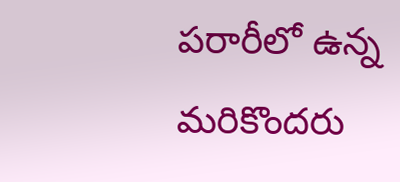పరారీలో ఉన్న మరికొందరు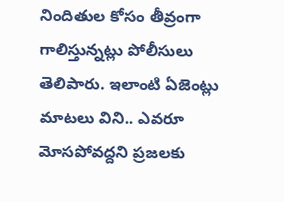నిందితుల కోసం తీవ్రంగా గాలిస్తున్నట్లు పోలీసులు తెలిపారు. ఇలాంటి ఏజెంట్లు మాటలు విని.. ఎవరూ మోసపోవద్దని ప్రజలకు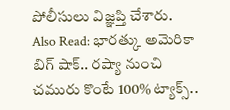పోలీసులు విజ్ఞప్తి చేశారు.
Also Read: భారత్కు అమెరికా బిగ్ షాక్.. రష్యా నుంచి చమురు కొంటే 100% ట్యాక్స్..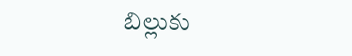బిల్లుకు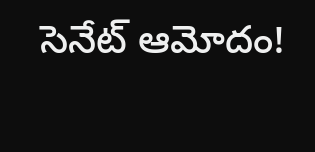సెనేట్ ఆమోదం!